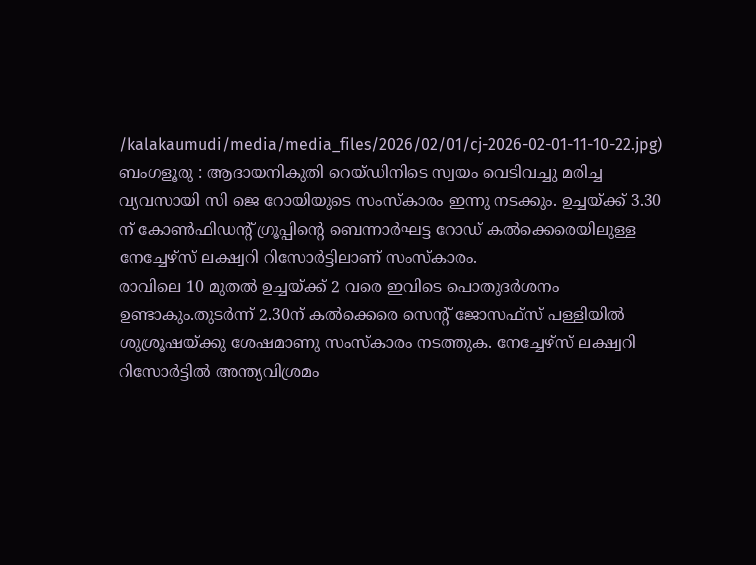/kalakaumudi/media/media_files/2026/02/01/cj-2026-02-01-11-10-22.jpg)
ബംഗളൂരു : ആദായനികുതി റെയ്ഡിനിടെ സ്വയം വെടിവച്ചു മരിച്ച വ്യവസായി സി ജെ റോയിയുടെ സംസ്കാരം ഇന്നു നടക്കും. ഉച്ചയ്ക്ക് 3.30 ന് കോൺഫിഡന്റ് ഗ്രൂപ്പിന്റെ ബെന്നാർഘട്ട റോഡ് കൽക്കെരെയിലുള്ള നേച്ചേഴ്സ് ലക്ഷ്വറി റിസോർട്ടിലാണ് സംസ്കാരം.
രാവിലെ 10 മുതൽ ഉച്ചയ്ക്ക് 2 വരെ ഇവിടെ പൊതുദർശനം ഉണ്ടാകും.തുടർന്ന് 2.30ന് കൽക്കെരെ സെന്റ് ജോസഫ്സ് പള്ളിയിൽ ശുശ്രൂഷയ്ക്കു ശേഷമാണു സംസ്കാരം നടത്തുക. നേച്ചേഴ്സ് ലക്ഷ്വറി റിസോർട്ടിൽ അന്ത്യവിശ്രമം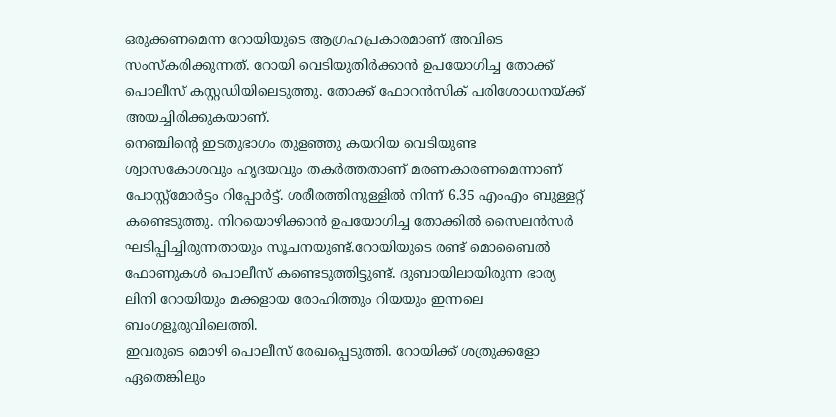ഒരുക്കണമെന്ന റോയിയുടെ ആഗ്രഹപ്രകാരമാണ് അവിടെ സംസ്കരിക്കുന്നത്. റോയി വെടിയുതിർക്കാൻ ഉപയോഗിച്ച തോക്ക് പൊലീസ് കസ്റ്റഡിയിലെടുത്തു. തോക്ക് ഫോറൻസിക് പരിശോധനയ്ക്ക് അയച്ചിരിക്കുകയാണ്.
നെഞ്ചിന്റെ ഇടതുഭാഗം തുളഞ്ഞു കയറിയ വെടിയുണ്ട ശ്വാസകോശവും ഹൃദയവും തകർത്തതാണ് മരണകാരണമെന്നാണ് പോസ്റ്റ്മോർട്ടം റിപ്പോർട്ട്. ശരീരത്തിനുള്ളിൽ നിന്ന് 6.35 എംഎം ബുള്ളറ്റ് കണ്ടെടുത്തു. നിറയൊഴിക്കാൻ ഉപയോഗിച്ച തോക്കിൽ സൈലൻസർ ഘടിപ്പിച്ചിരുന്നതായും സൂചനയുണ്ട്.റോയിയുടെ രണ്ട് മൊബൈൽ ഫോണുകൾ പൊലീസ് കണ്ടെടുത്തിട്ടുണ്ട്. ദുബായിലായിരുന്ന ഭാര്യ ലിനി റോയിയും മക്കളായ രോഹിത്തും റിയയും ഇന്നലെ ബംഗളൂരുവിലെത്തി.
ഇവരുടെ മൊഴി പൊലീസ് രേഖപ്പെടുത്തി. റോയിക്ക് ശത്രുക്കളോ ഏതെങ്കിലും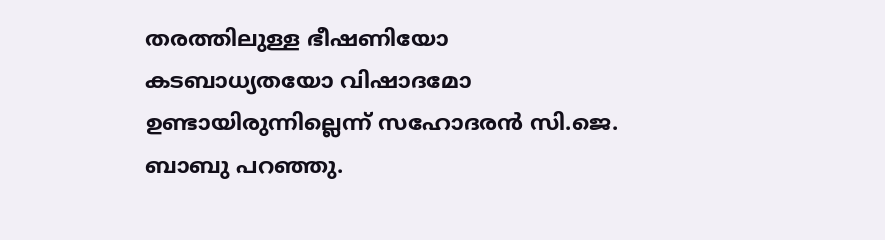തരത്തിലുള്ള ഭീഷണിയോ കടബാധ്യതയോ വിഷാദമോ ഉണ്ടായിരുന്നില്ലെന്ന് സഹോദരൻ സി.ജെ. ബാബു പറഞ്ഞു.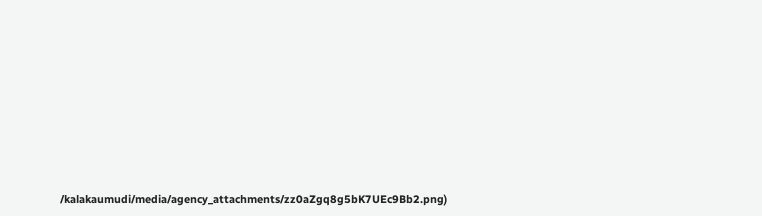/kalakaumudi/media/agency_attachments/zz0aZgq8g5bK7UEc9Bb2.png)